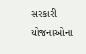સરકારી યોજનાઓના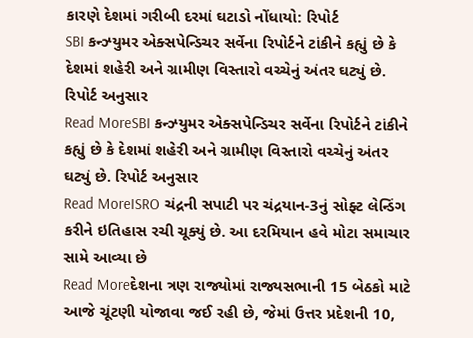કારણે દેશમાં ગરીબી દરમાં ઘટાડો નોંધાયો: રિપોર્ટ
SBI કન્ઝ્યુમર એક્સપેન્ડિચર સર્વેના રિપોર્ટને ટાંકીને કહ્યું છે કે દેશમાં શહેરી અને ગ્રામીણ વિસ્તારો વચ્ચેનું અંતર ઘટ્યું છે. રિપોર્ટ અનુસાર
Read MoreSBI કન્ઝ્યુમર એક્સપેન્ડિચર સર્વેના રિપોર્ટને ટાંકીને કહ્યું છે કે દેશમાં શહેરી અને ગ્રામીણ વિસ્તારો વચ્ચેનું અંતર ઘટ્યું છે. રિપોર્ટ અનુસાર
Read MoreISRO ચંદ્રની સપાટી પર ચંદ્રયાન-3નું સોફ્ટ લેન્ડિંગ કરીને ઇતિહાસ રચી ચૂક્યું છે. આ દરમિયાન હવે મોટા સમાચાર સામે આવ્યા છે
Read Moreદેશના ત્રણ રાજ્યોમાં રાજ્યસભાની 15 બેઠકો માટે આજે ચૂંટણી યોજાવા જઈ રહી છે, જેમાં ઉત્તર પ્રદેશની 10,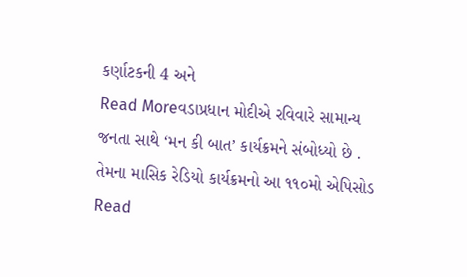કર્ણાટકની 4 અને
Read Moreવડાપ્રધાન મોદીએ રવિવારે સામાન્ય જનતા સાથે ‘મન કી બાત’ કાર્યક્રમને સંબોધ્યો છે . તેમના માસિક રેડિયો કાર્યક્રમનો આ ૧૧૦મો એપિસોડ
Read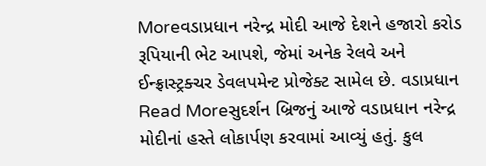Moreવડાપ્રધાન નરેન્દ્ર મોદી આજે દેશને હજારો કરોડ રૂપિયાની ભેટ આપશે, જેમાં અનેક રેલવે અને ઈન્ફ્રાસ્ટ્રક્ચર ડેવલપમેન્ટ પ્રોજેક્ટ સામેલ છે. વડાપ્રધાન
Read Moreસુદર્શન બ્રિજનું આજે વડાપ્રધાન નરેન્દ્ર મોદીનાં હસ્તે લોકાર્પણ કરવામાં આવ્યું હતું. કુલ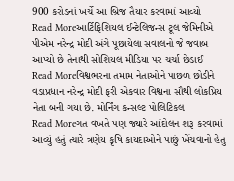900 કરોડનાં ખર્ચે આ બ્રિજ તૈયાર કરવામાં આવ્યો
Read Moreઆર્ટિફિશિયલ ઈન્ટેલિજન્સ ટૂલ જેમિનીએ પીએમ નરેન્દ્ર મોદી અંગે પૂછાયેલા સવાલનો જે જવાબ આપ્યો છે તેનાથી સોશિયલ મીડિયા પર ચર્ચા છેડાઈ
Read Moreવિશ્વભરના તમામ નેતાઓને પાછળ છોડીને વડાપ્રધાન નરેન્દ્ર મોદી ફરી એકવાર વિશ્વના સૌથી લોકપ્રિય નેતા બની ગયા છે. મોર્નિંગ કન્સલ્ટ પોલિટિકલ
Read Moreગત વખતે પણ જ્યારે આંદોલન શરૂ કરવામાં આવ્યું હતું ત્યારે ત્રણેય કૃષિ કાયદાઓને પાછું ખેંચવાનો હેતુ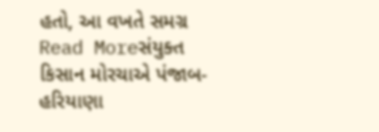હતો, આ વખતે સમગ્ર
Read Moreસંયુક્ત કિસાન મોરચાએ પંજાબ-હરિયાણા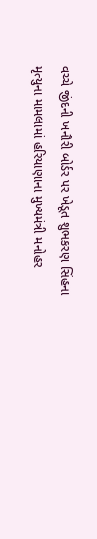વચ્ચે જીંદની ખનૌરી બોર્ડર પર ખેડૂત શુભકરણ સિંહના મૃત્યુના મામલામાં હરિયાણાના મુખ્યમંત્રી મનોહર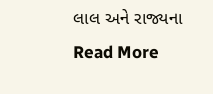લાલ અને રાજ્યના
Read More